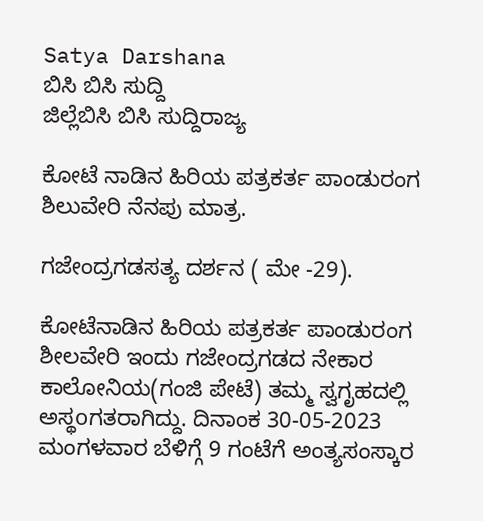Satya Darshana
ಬಿಸಿ ಬಿಸಿ ಸುದ್ದಿ
ಜಿಲ್ಲೆಬಿಸಿ ಬಿಸಿ ಸುದ್ದಿರಾಜ್ಯ

ಕೋಟೆ ನಾಡಿನ ಹಿರಿಯ ಪತ್ರಕರ್ತ ಪಾಂಡುರಂಗ ಶಿಲುವೇರಿ ನೆನಪು ಮಾತ್ರ.

ಗಜೇಂದ್ರಗಡಸತ್ಯ ದರ್ಶನ ( ಮೇ -29).

ಕೋಟೆನಾಡಿನ ಹಿರಿಯ ಪತ್ರಕರ್ತ ಪಾಂಡುರಂಗ ಶೀಲವೇರಿ ಇಂದು ಗಜೇಂದ್ರಗಡದ ನೇಕಾರ ಕಾಲೋನಿಯ(ಗಂಜಿ ಪೇಟೆ) ತಮ್ಮ ಸ್ವಗೃಹದಲ್ಲಿ ಅಸ್ಥoಗತರಾಗಿದ್ದು. ದಿನಾಂಕ 30-05-2023 ಮಂಗಳವಾರ ಬೆಳಿಗ್ಗೆ 9 ಗಂಟೆಗೆ ಅಂತ್ಯಸಂಸ್ಕಾರ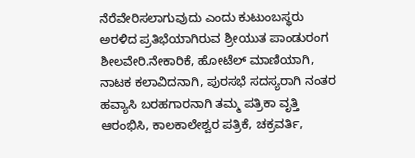ನೆರೆವೇರಿಸಲಾಗುವುದು ಎಂದು ಕುಟುಂಬಸ್ಥರು  ಅರಳಿದ ಪ್ರತಿಭೆಯಾಗಿರುವ ಶ್ರೀಯುತ ಪಾಂಡುರಂಗ ಶೀಲವೇರಿ.ನೇಕಾರಿಕೆ, ಹೋಟೆಲ್ ಮಾಣಿಯಾಗಿ, ನಾಟಕ ಕಲಾವಿದನಾಗಿ, ಪುರಸಭೆ ಸದಸ್ಯರಾಗಿ ನಂತರ ಹವ್ಯಾಸಿ ಬರಹಗಾರನಾಗಿ ತಮ್ಮ ಪತ್ರಿಕಾ ವೃತ್ತಿ ಆರಂಭಿಸಿ, ಕಾಲಕಾಲೇಶ್ವರ ಪತ್ರಿಕೆ, ಚಕ್ರವರ್ತಿ,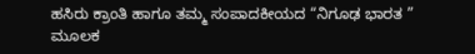ಹಸಿರು ಕ್ರಾಂತಿ ಹಾಗೂ ತಮ್ಮ ಸಂಪಾದಕೀಯದ “ನಿಗೂಢ ಭಾರತ ” ಮೂಲಕ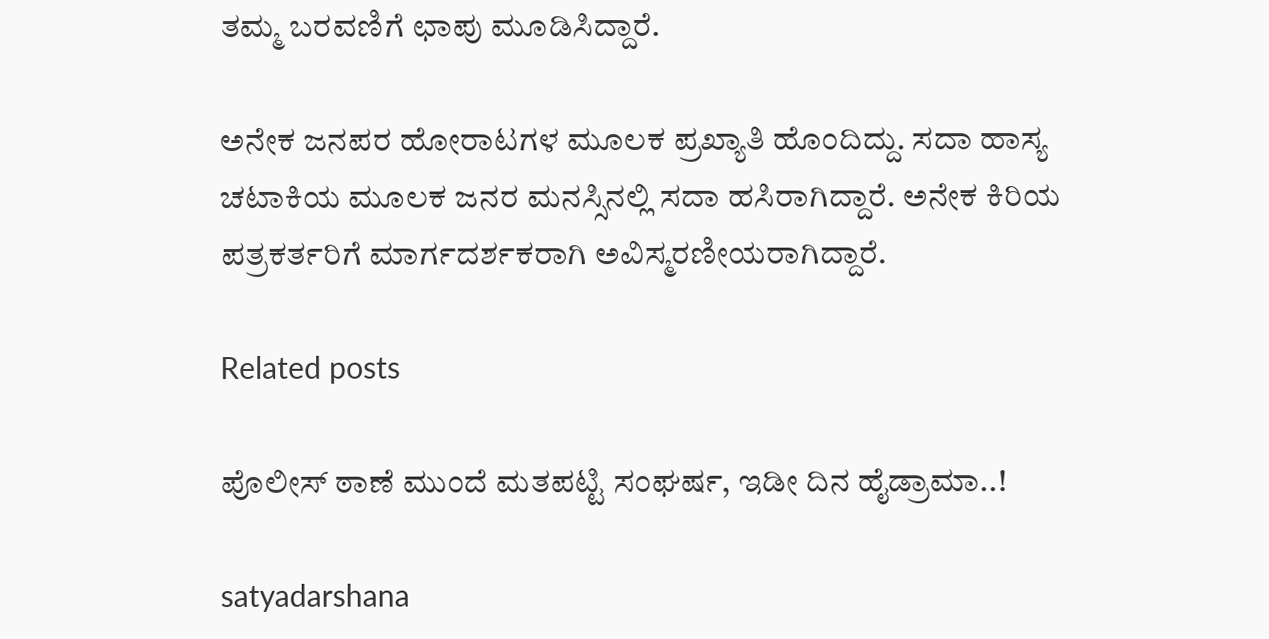ತಮ್ಮ ಬರವಣಿಗೆ ಛಾಪು ಮೂಡಿಸಿದ್ದಾರೆ.

ಅನೇಕ ಜನಪರ ಹೋರಾಟಗಳ ಮೂಲಕ ಪ್ರಖ್ಯಾತಿ ಹೊಂದಿದ್ದು. ಸದಾ ಹಾಸ್ಯ ಚಟಾಕಿಯ ಮೂಲಕ ಜನರ ಮನಸ್ಸಿನಲ್ಲಿ ಸದಾ ಹಸಿರಾಗಿದ್ದಾರೆ. ಅನೇಕ ಕಿರಿಯ ಪತ್ರಕರ್ತರಿಗೆ ಮಾರ್ಗದರ್ಶಕರಾಗಿ ಅವಿಸ್ಮರಣೀಯರಾಗಿದ್ದಾರೆ.

Related posts

ಪೊಲೀಸ್‌ ಠಾಣೆ ಮುಂದೆ ಮತಪಟ್ಟಿ ಸಂಘರ್ಷ, ಇಡೀ ದಿನ ಹೈಡ್ರಾಮಾ..!

satyadarshana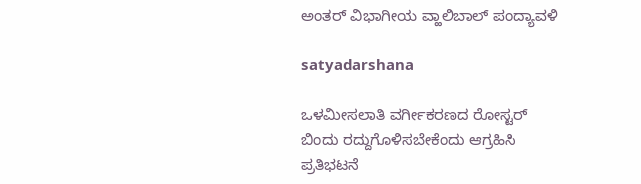ಅಂತರ್ ವಿಭಾಗೀಯ ವ್ಹಾಲಿಬಾಲ್ ಪಂದ್ಯಾವಳಿ

satyadarshana

ಒಳಮೀಸಲಾತಿ ವರ್ಗೀಕರಣದ ರೋಸ್ಟರ್ ಬಿಂದು ರದ್ದುಗೊಳಿಸಬೇಕೆಂದು ಆಗ್ರಹಿಸಿ ಪ್ರತಿಭಟನೆ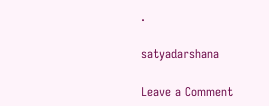.

satyadarshana

Leave a Comment